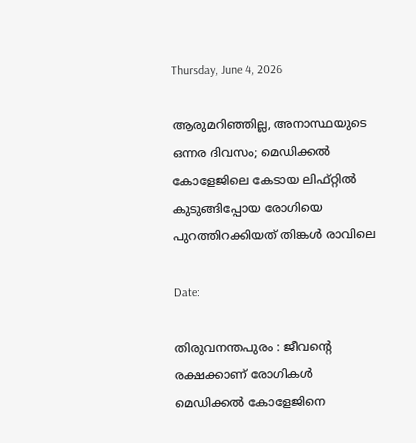Thursday, June 4, 2026

ആരുമറിഞ്ഞില്ല, അനാസ്ഥയുടെ ഒന്നര ദിവസം; മെഡിക്കൽ കോളേജിലെ കേടായ ലിഫ്റ്റിൽ കുടുങ്ങിപ്പോയ രോഗിയെ പുറത്തിറക്കിയത് തിങ്കൾ രാവിലെ

Date:

തിരുവനന്തപുരം : ജീവൻ്റെ രക്ഷക്കാണ് രോഗികൾ മെഡിക്കൽ കോളേജിനെ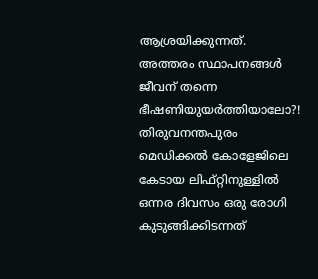ആശ്രയിക്കുന്നത്. അത്തരം സ്ഥാപനങ്ങൾ ജീവന് തന്നെ ഭീഷണിയുയർത്തിയാലോ?! തിരുവനന്തപുരം മെഡിക്കൽ കോളേജിലെ കേടായ ലിഫ്റ്റിനുള്ളിൽ ഒന്നര ദിവസം ഒരു രോഗി കുടുങ്ങിക്കിടന്നത്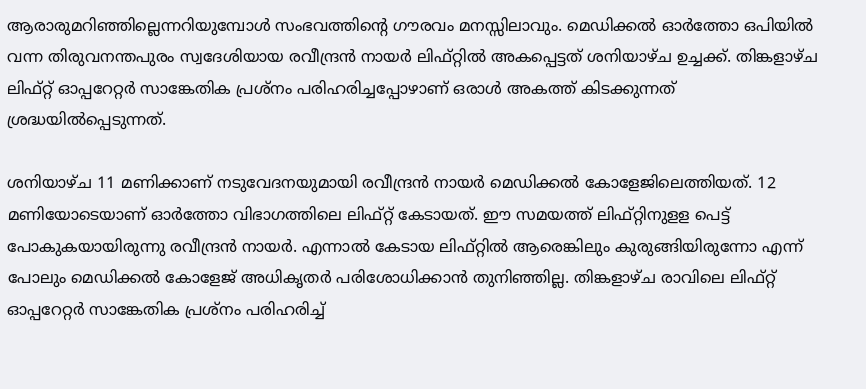ആരാരുമറിഞ്ഞില്ലെന്നറിയുമ്പോൾ സംഭവത്തിന്റെ ഗൗരവം മനസ്സിലാവും. മെഡിക്കൽ ഓർത്തോ ഒപിയിൽ വന്ന തിരുവനന്തപുരം സ്വദേശിയായ രവീന്ദ്രൻ നായർ ലിഫ്റ്റിൽ അകപ്പെട്ടത് ശനിയാഴ്ച ഉച്ചക്ക്. തിങ്കളാഴ്ച ലിഫ്റ്റ് ഓപ്പറേറ്റർ സാങ്കേതിക പ്രശ്നം പരിഹരിച്ചപ്പോഴാണ് ഒരാൾ അകത്ത് കിടക്കുന്നത് ശ്രദ്ധയിൽപ്പെടുന്നത്.

ശനിയാഴ്ച 11 മണിക്കാണ് നടുവേദനയുമായി രവീന്ദ്രൻ നായർ മെഡിക്കൽ കോളേജിലെത്തിയത്. 12 മണിയോടെയാണ് ഓർത്തോ വിഭാഗത്തിലെ ലിഫ്റ്റ് കേടായത്. ഈ സമയത്ത് ലിഫ്റ്റിനുളള പെട്ട് പോകുകയായിരുന്നു രവീന്ദ്രൻ നായർ. എന്നാൽ കേടായ ലിഫ്റ്റിൽ ആരെങ്കിലും കുരുങ്ങിയിരുന്നോ എന്ന് പോലും മെഡിക്കൽ കോളേജ് അധികൃതർ പരിശോധിക്കാൻ തുനിഞ്ഞില്ല. തിങ്കളാഴ്ച രാവിലെ ലിഫ്റ്റ് ഓപ്പറേറ്റർ സാങ്കേതിക പ്രശ്നം പരിഹരിച്ച്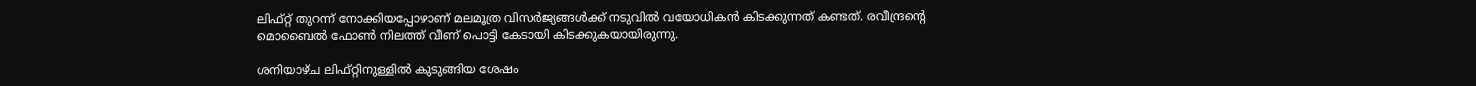ലിഫ്റ്റ് തുറന്ന് നോക്കിയപ്പോഴാണ് മലമൂത്ര വിസർജ്യങ്ങൾക്ക് നടുവിൽ വയോധികൻ കിടക്കുന്നത് കണ്ടത്. രവീന്ദ്രൻ്റെ മൊബൈൽ ഫോൺ നിലത്ത് വീണ് പൊട്ടി കേടായി കിടക്കുകയായിരുന്നു.

ശനിയാഴ്ച ലിഫ്റ്റിനുള്ളിൽ കുടുങ്ങിയ ശേഷം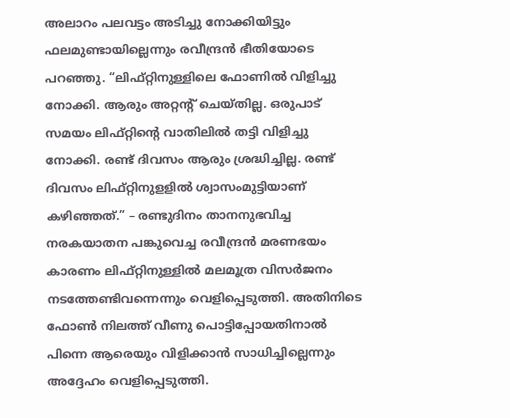അലാറം പലവട്ടം അടിച്ചു നോക്കിയിട്ടും ഫലമുണ്ടായില്ലെന്നും രവീന്ദ്രൻ ഭീതിയോടെ പറഞ്ഞു. “ലിഫ്റ്റിനുള്ളിലെ ഫോണിൽ വിളിച്ചു നോക്കി. ആരും അറ്റൻ്റ് ചെയ്തില്ല. ഒരുപാട് സമയം ലിഫ്റ്റിൻ്റെ വാതിലിൽ തട്ടി വിളിച്ചു നോക്കി. രണ്ട് ദിവസം ആരും ശ്രദ്ധിച്ചില്ല. രണ്ട് ദിവസം ലിഫ്റ്റിനുളളിൽ ശ്വാസംമുട്ടിയാണ് കഴിഞ്ഞത്.” – രണ്ടുദിനം താനനുഭവിച്ച നരകയാതന പങ്കുവെച്ച രവീന്ദ്രൻ മരണഭയം കാരണം ലിഫ്റ്റിനുള്ളിൽ മലമൂത്ര വിസർജനം നടത്തേണ്ടിവന്നെന്നും വെളിപ്പെടുത്തി. അതിനിടെ ഫോണ്‍ നിലത്ത് വീണു പൊട്ടിപ്പോയതിനാൽ പിന്നെ ആരെയും വിളിക്കാന്‍ സാധിച്ചില്ലെന്നും അദ്ദേഹം വെളിപ്പെടുത്തി.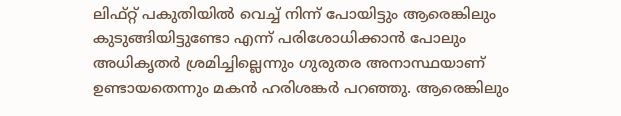ലിഫ്റ്റ് പകുതിയിൽ വെച്ച് നിന്ന് പോയിട്ടും ആരെങ്കിലും കുടുങ്ങിയിട്ടുണ്ടോ എന്ന് പരിശോധിക്കാൻ പോലും അധികൃതർ ശ്രമിച്ചില്ലെന്നും ഗുരുതര അനാസ്ഥയാണ് ഉണ്ടായതെന്നും മകൻ ഹരിശങ്കർ പറഞ്ഞു. ആരെങ്കിലും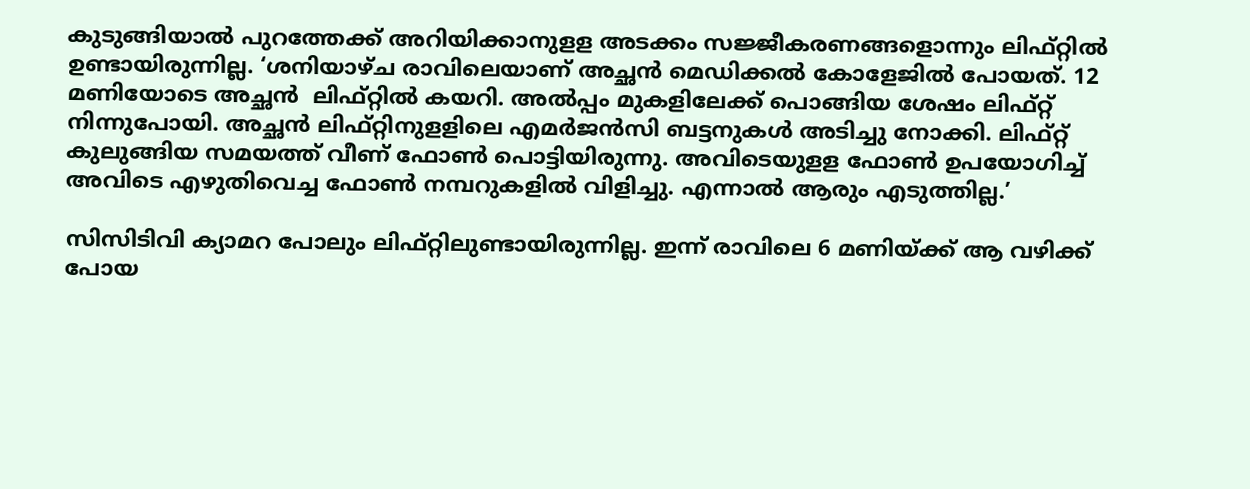കുടുങ്ങിയാൽ പുറത്തേക്ക് അറിയിക്കാനുളള അടക്കം സജ്ജീകരണങ്ങളൊന്നും ലിഫ്റ്റിൽ  ഉണ്ടായിരുന്നില്ല. ‘ശനിയാഴ്ച രാവിലെയാണ് അച്ഛൻ മെഡിക്കൽ കോളേജിൽ പോയത്. 12 മണിയോടെ അച്ഛൻ  ലിഫ്റ്റിൽ കയറി. അൽപ്പം മുകളിലേക്ക് പൊങ്ങിയ ശേഷം ലിഫ്റ്റ് നിന്നുപോയി. അച്ഛൻ ലിഫ്റ്റിനുളളിലെ എമർജൻസി ബട്ടനുകൾ അടിച്ചു നോക്കി. ലിഫ്റ്റ് കുലുങ്ങിയ സമയത്ത് വീണ് ഫോൺ പൊട്ടിയിരുന്നു. അവിടെയുളള ഫോൺ ഉപയോഗിച്ച് അവിടെ എഴുതിവെച്ച ഫോൺ നമ്പറുകളിൽ വിളിച്ചു. എന്നാൽ ആരും എടുത്തില്ല.’

സിസിടിവി ക്യാമറ പോലും ലിഫ്റ്റിലുണ്ടായിരുന്നില്ല. ഇന്ന് രാവിലെ 6 മണിയ്ക്ക് ആ വഴിക്ക് പോയ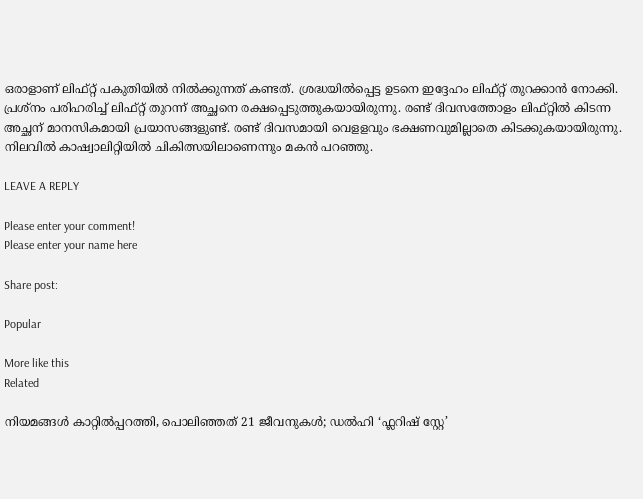ഒരാളാണ് ലിഫ്റ്റ് പകുതിയിൽ നിൽക്കുന്നത് കണ്ടത്. ശ്രദ്ധയിൽപ്പെട്ട ഉടനെ ഇദ്ദേഹം ലിഫ്റ്റ് തുറക്കാൻ നോക്കി. പ്രശ്നം പരിഹരിച്ച് ലിഫ്റ്റ് തുറന്ന് അച്ഛനെ രക്ഷപ്പെടുത്തുകയായിരുന്നു. രണ്ട് ദിവസത്തോളം ലിഫ്റ്റിൽ കിടന്ന അച്ഛന് മാനസികമായി പ്രയാസങ്ങളുണ്ട്. രണ്ട് ദിവസമായി വെളളവും ഭക്ഷണവുമില്ലാതെ കിടക്കുകയായിരുന്നു. നിലവിൽ കാഷ്വാലിറ്റിയിൽ ചികിത്സയിലാണെന്നും മകന്‍ പറഞ്ഞു.

LEAVE A REPLY

Please enter your comment!
Please enter your name here

Share post:

Popular

More like this
Related

നിയമങ്ങൾ കാറ്റിൽപ്പറത്തി, പൊലിഞ്ഞത് 21 ജീവനുകൾ; ഡൽഹി ‘ഫ്ലറിഷ് സ്റ്റേ’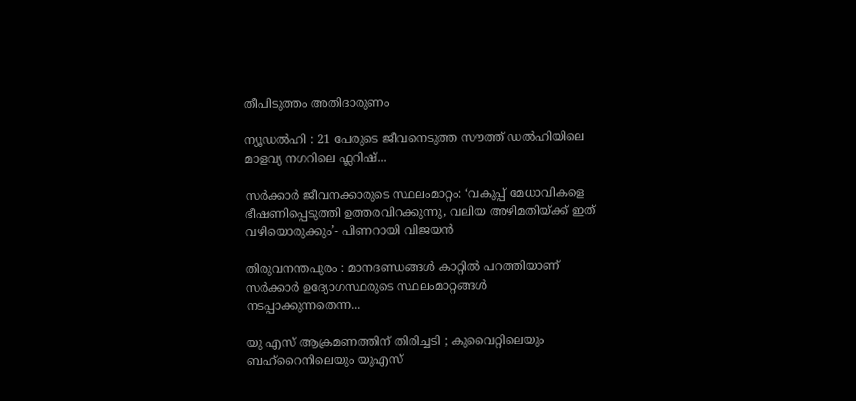തീപിടുത്തം അതിദാരുണം

ന്യൂഡൽഹി : 21 പേരുടെ ജീവനെടുത്ത സൗത്ത് ഡൽഹിയിലെ മാളവ്യ നഗറിലെ ഫ്ലറിഷ്...

സർക്കാർ ജീവനക്കാരുടെ സ്ഥലംമാറ്റം: ‘വകുപ്പ് മേധാവികളെ ഭീഷണിപ്പെടുത്തി ഉത്തരവിറക്കുന്നു, വലിയ അഴിമതിയ്ക്ക് ഇത് വഴിയൊരുക്കും’- പിണറായി വിജയൻ

തിരുവനന്തപുരം : മാനദണ്ഡങ്ങൾ കാറ്റിൽ പറത്തിയാണ് സർക്കാർ ഉദ്യോഗസ്ഥരുടെ സ്ഥലംമാറ്റങ്ങൾ നടപ്പാക്കുന്നതെന്ന...

യു എസ് ആക്രമണത്തിന് തിരിച്ചടി ; കുവൈറ്റിലെയും ബഹ്‌റൈനിലെയും യുഎസ്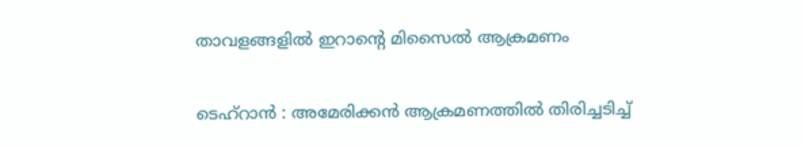താവളങ്ങളിൽ ഇറാൻ്റെ മിസൈൽ ആക്രമണം

ടെഹ്റാൻ : അമേരിക്കൻ ആക്രമണത്തിൽ തിരിച്ചടിച്ച്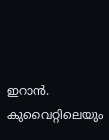ഇറാൻ. കുവൈറ്റിലെയും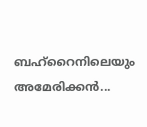ബഹ്‌റൈനിലെയും അമേരിക്കൻ...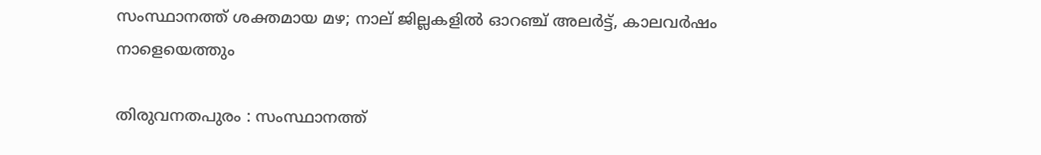സംസ്ഥാനത്ത് ശക്തമായ മഴ; നാല് ജില്ലകളിൽ ഓറഞ്ച് അലർട്ട്, കാലവർഷം നാളെയെത്തും

തിരുവനതപുരം : സംസ്ഥാനത്ത്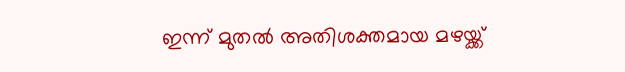ഇന്ന് മുതൽ അതിശക്തമായ മഴയ്ക്ക്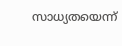സാധ്യതയെന്ന്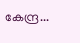കേന്ദ്ര...